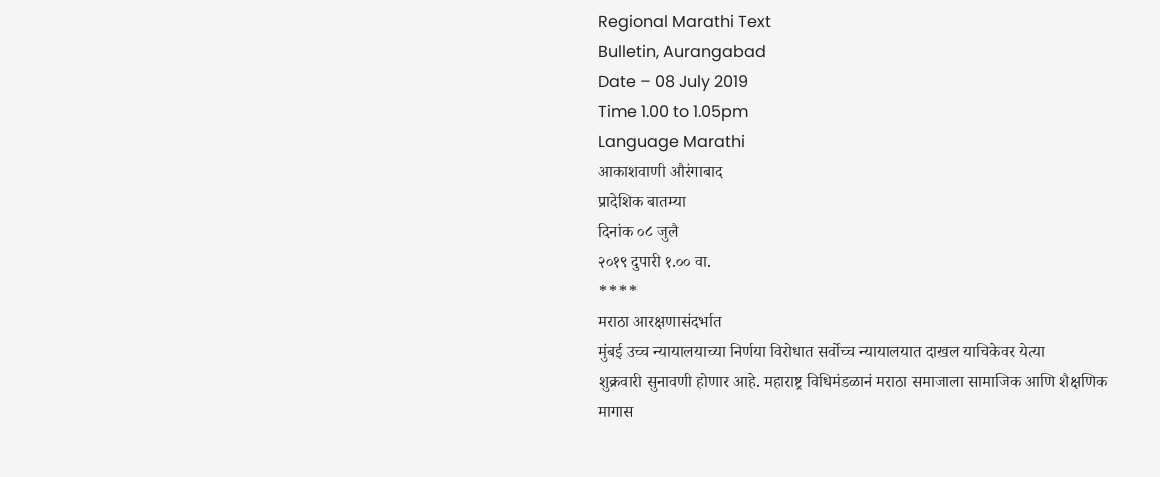Regional Marathi Text
Bulletin, Aurangabad
Date – 08 July 2019
Time 1.00 to 1.05pm
Language Marathi
आकाशवाणी औरंगाबाद
प्रादेशिक बातम्या
दिनांक ०८ जुलै
२०१९ दुपारी १.०० वा.
****
मराठा आरक्षणासंदर्भात
मुंबई उच्च न्यायालयाच्या निर्णया विरोधात सर्वोच्च न्यायालयात दाखल याचिकेवर येत्या
शुक्रवारी सुनावणी होणार आहे. महाराष्ट्र विधिमंडळानं मराठा समाजाला सामाजिक आणि शैक्षणिक
मागास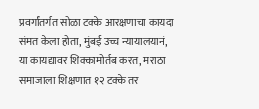प्रवर्गांतर्गत सोळा टक्के आरक्षणाचा कायदा संमत केला होता, मुंबई उच्च न्यायालयानं,
या कायद्यावर शिक्कामोर्तब करत, मराठा समाजाला शिक्षणात १२ टक्के तर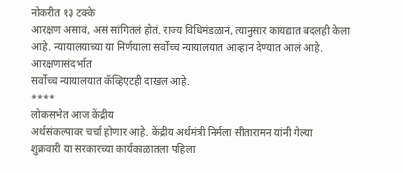नोकरीत १३ टक्के
आरक्षण असावं, असं सांगितलं होतं. राज्य विधिमंडळानं, त्यानुसार कायद्यात बदलही केला
आहे. न्यायालयाच्या या निर्णयाला सर्वोच्च न्यायालयात आव्हान देण्यात आलं आहे. आरक्षणासंदर्भात
सर्वोच्च न्यायालयात कॅव्हिएटही दाखल आहे.
****
लोकसभेत आज केंद्रीय
अर्थसंकल्पावर चर्चा होणार आहे. केंद्रीय अर्थमंत्री निर्मला सीतारामन यांनी गेल्या
शुक्रवारी या सरकारच्या कार्यकाळातला पहिला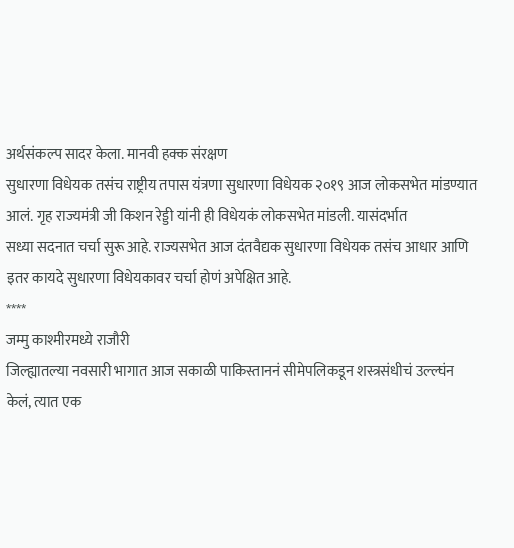अर्थसंकल्प सादर केला. मानवी हक्क संरक्षण
सुधारणा विधेयक तसंच राष्ट्रीय तपास यंत्रणा सुधारणा विधेयक २०१९ आज लोकसभेत मांडण्यात
आलं. गृह राज्यमंत्री जी किशन रेड्डी यांनी ही विधेयकं लोकसभेत मांडली. यासंदर्भात
सध्या सदनात चर्चा सुरू आहे. राज्यसभेत आज दंतवैद्यक सुधारणा विधेयक तसंच आधार आणि
इतर कायदे सुधारणा विधेयकावर चर्चा होणं अपेक्षित आहे.
****
जम्मु काश्मीरमध्ये राजौरी
जिल्ह्यातल्या नवसारी भागात आज सकाळी पाकिस्ताननं सीमेपलिकडून शस्त्रसंधीचं उल्ल्घंन
केलं, त्यात एक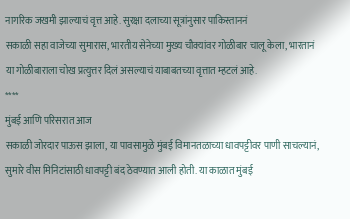नागरिक जखमी झाल्याचं वृत्त आहे. सुरक्षा दलाच्या सूत्रांनुसार पाकिस्ताननं
सकाळी सहा वाजेच्या सुमारास, भारतीय सेनेच्या मुख्य चौक्यांवर गोळीबार चालू केला, भारतानं
या गोळीबाराला चोख प्रत्युत्तर दिलं असल्याचं याबाबतच्या वृत्तात म्हटलं आहे.
****
मुंबई आणि परिसरात आज
सकाळी जोरदार पाऊस झाला, या पावसामुळे मुंबई विमानतळाच्या धावपट्टीवर पाणी साचल्यानं,
सुमारे वीस मिनिटांसाठी धावपट्टी बंद ठेवण्यात आली होती. या काळात मुंबई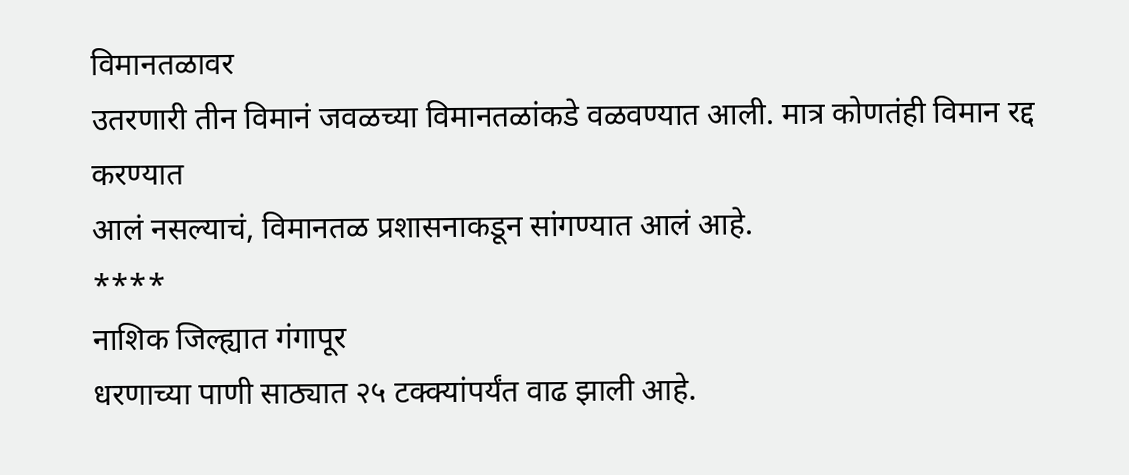विमानतळावर
उतरणारी तीन विमानं जवळच्या विमानतळांकडे वळवण्यात आली. मात्र कोणतंही विमान रद्द करण्यात
आलं नसल्याचं, विमानतळ प्रशासनाकडून सांगण्यात आलं आहे.
****
नाशिक जिल्ह्यात गंगापूर
धरणाच्या पाणी साठ्यात २५ टक्क्यांपर्यंत वाढ झाली आहे.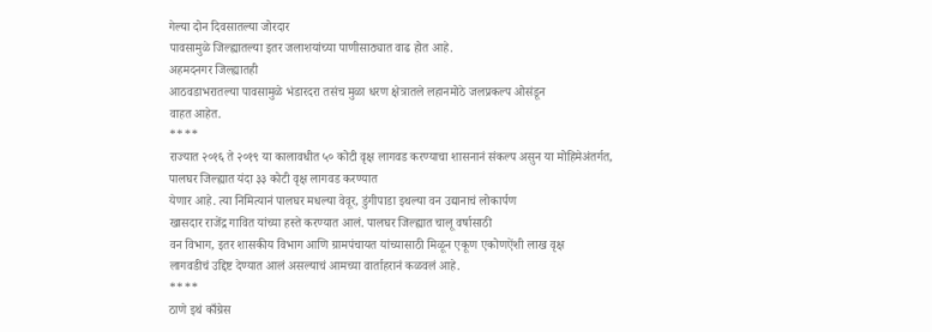गेल्या दोन दिवसातल्या जोरदार
पावसामुळे जिल्ह्यातल्या इतर जलाशयांच्या पाणीसाठ्यात वाढ होत आहे.
अहमदनगर जिल्ह्यातही
आठवडाभरातल्या पावसामुळे भंडारदरा तसंच मुळा धरण क्षेत्रातले लहानमोठे जलप्रकल्प ओसंडून
वाहत आहेत.
****
राज्यात २०१६ ते २०१९ या कालावधीत ५० कोटी वृक्ष लागवड करण्याचा शासनानं संकल्प असुन या मोहिमेअंतर्गत,
पालघर जिल्ह्यात यंदा ३३ कोटी वृक्ष लागवड करण्यात
येणार आहे. त्या निमित्यानं पालघर मधल्या वेवूर, डुंगीपाडा इथल्या वन उद्यानाचं लोकार्पण
खासदार राजेंद्र गावित यांच्या हस्ते करण्यात आलं. पालघर जिल्ह्यात चालू वर्षासाठी
वन विभाग, इतर शासकीय विभाग आणि ग्रामपंचायत यांच्यासाठी मिळून एकूण एकोणऐंशी लाख वृक्ष
लागवडीचं उद्दिष्ट देण्यात आलं असल्याचं आमच्या वार्ताहरानं कळवलं आहे.
****
ठाणे इथं काँग्रेस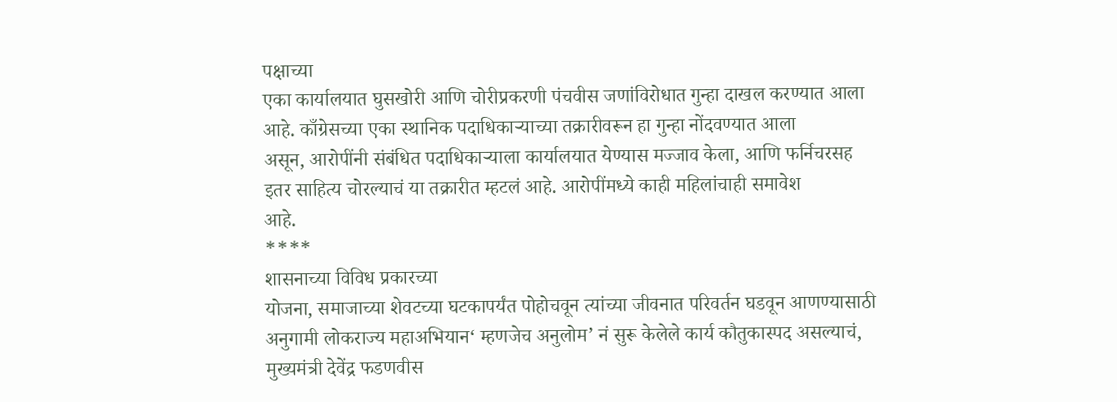पक्षाच्या
एका कार्यालयात घुसखोरी आणि चोरीप्रकरणी पंचवीस जणांविरोधात गुन्हा दाखल करण्यात आला
आहे. काँग्रेसच्या एका स्थानिक पदाधिकाऱ्याच्या तक्रारीवरून हा गुन्हा नोंदवण्यात आला
असून, आरोपींनी संबंधित पदाधिकाऱ्याला कार्यालयात येण्यास मज्जाव केला, आणि फर्निचरसह
इतर साहित्य चोरल्याचं या तक्रारीत म्हटलं आहे. आरोपींमध्ये काही महिलांचाही समावेश
आहे.
****
शासनाच्या विविध प्रकारच्या
योजना, समाजाच्या शेवटच्या घटकापर्यंत पोहोचवून त्यांच्या जीवनात परिवर्तन घडवून आणण्यासाठी
अनुगामी लोकराज्य महाअभियान‘ म्हणजेच अनुलोम’ नं सुरू केलेले कार्य कौतुकास्पद असल्याचं,
मुख्यमंत्री देवेंद्र फडणवीस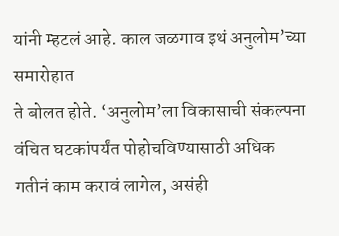यांनी म्हटलं आहे. काल जळगाव इथं अनुलोम’च्या समारोहात
ते बोलत होते. ‘अनुलोम’ला विकासाची संकल्पना वंचित घटकांपर्यंत पोहोचविण्यासाठी अधिक
गतीनं काम करावं लागेल, असंही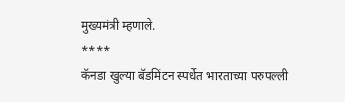मुख्यमंत्री म्हणाले.
****
कॅनडा खुल्या बॅडमिंटन स्पर्धेत भारताच्या परुपल्ली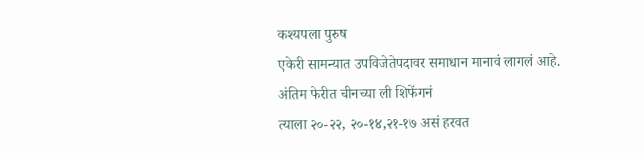कश्यपला पुरुष
एकेरी सामन्यात उपविजेतेपदावर समाधान मानावं लागलं आहे. अंतिम फेरीत चीनच्या ली शिफेंगनं
त्याला २०-२२, २०-१४,२१-१७ असं हरवत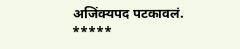अजिंक्यपद पटकावलं.
*****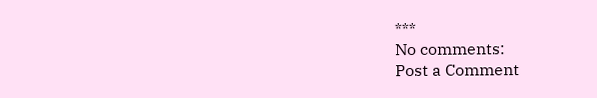***
No comments:
Post a Comment